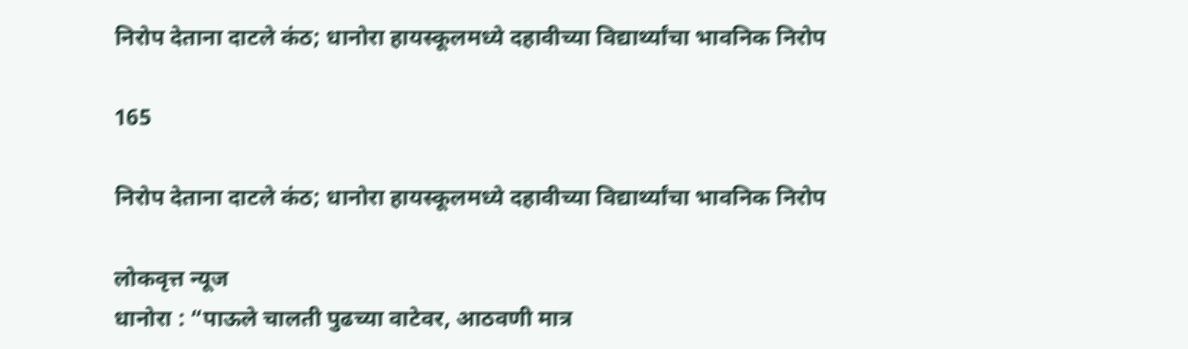निरोप देताना दाटले कंठ; धानोरा हायस्कूलमध्ये दहावीच्या विद्यार्थ्यांचा भावनिक निरोप

165

निरोप देताना दाटले कंठ; धानोरा हायस्कूलमध्ये दहावीच्या विद्यार्थ्यांचा भावनिक निरोप

लोकवृत्त न्यूज
धानोरा : “पाऊले चालती पुढच्या वाटेवर, आठवणी मात्र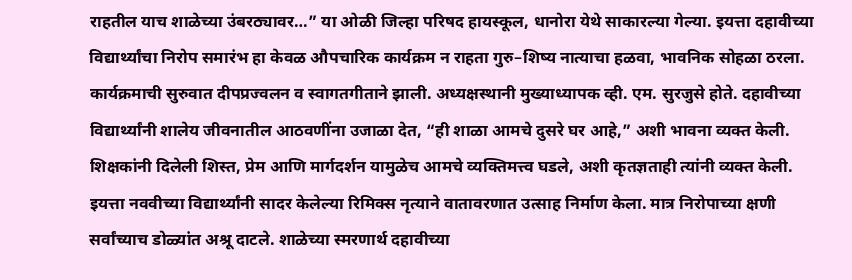राहतील याच शाळेच्या उंबरठ्यावर…” या ओळी जिल्हा परिषद हायस्कूल, धानोरा येथे साकारल्या गेल्या. इयत्ता दहावीच्या विद्यार्थ्यांचा निरोप समारंभ हा केवळ औपचारिक कार्यक्रम न राहता गुरु–शिष्य नात्याचा हळवा, भावनिक सोहळा ठरला.
कार्यक्रमाची सुरुवात दीपप्रज्वलन व स्वागतगीताने झाली. अध्यक्षस्थानी मुख्याध्यापक व्ही. एम. सुरजुसे होते. दहावीच्या विद्यार्थ्यांनी शालेय जीवनातील आठवणींना उजाळा देत, “ही शाळा आमचे दुसरे घर आहे,” अशी भावना व्यक्त केली. शिक्षकांनी दिलेली शिस्त, प्रेम आणि मार्गदर्शन यामुळेच आमचे व्यक्तिमत्त्व घडले, अशी कृतज्ञताही त्यांनी व्यक्त केली.
इयत्ता नववीच्या विद्यार्थ्यांनी सादर केलेल्या रिमिक्स नृत्याने वातावरणात उत्साह निर्माण केला. मात्र निरोपाच्या क्षणी सर्वांच्याच डोळ्यांत अश्रू दाटले. शाळेच्या स्मरणार्थ दहावीच्या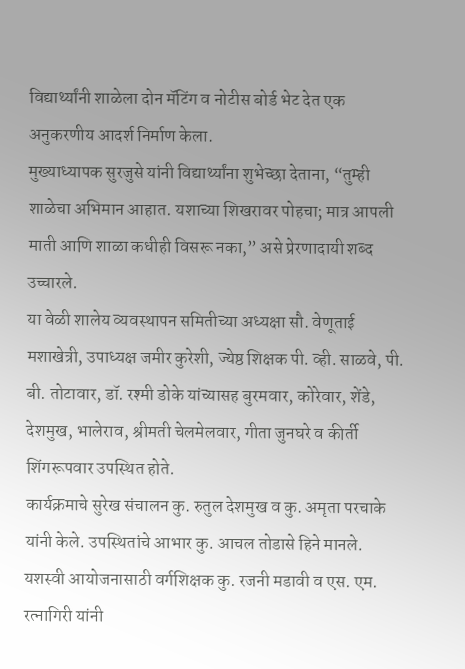विद्यार्थ्यांनी शाळेला दोन मॅटिंग व नोटीस बोर्ड भेट देत एक अनुकरणीय आदर्श निर्माण केला.
मुख्याध्यापक सुरजुसे यांनी विद्यार्थ्यांना शुभेच्छा देताना, “तुम्ही शाळेचा अभिमान आहात. यशाच्या शिखरावर पोहचा; मात्र आपली माती आणि शाळा कधीही विसरू नका,” असे प्रेरणादायी शब्द उच्चारले.
या वेळी शालेय व्यवस्थापन समितीच्या अध्यक्षा सौ. वेणूताई मशाखेत्री, उपाध्यक्ष जमीर कुरेशी, ज्येष्ठ शिक्षक पी. व्ही. साळवे, पी. बी. तोटावार, डॉ. रश्मी डोके यांच्यासह बुरमवार, कोरेवार, शेंडे, देशमुख, भालेराव, श्रीमती चेलमेलवार, गीता जुनघरे व कीर्ती शिंगरूपवार उपस्थित होते.
कार्यक्रमाचे सुरेख संचालन कु. रुतुल देशमुख व कु. अमृता परचाके यांनी केले. उपस्थितांचे आभार कु. आचल तोडासे हिने मानले. यशस्वी आयोजनासाठी वर्गशिक्षक कु. रजनी मडावी व एस. एम. रत्नागिरी यांनी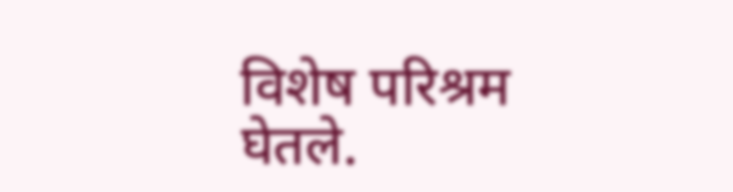विशेष परिश्रम घेतले.